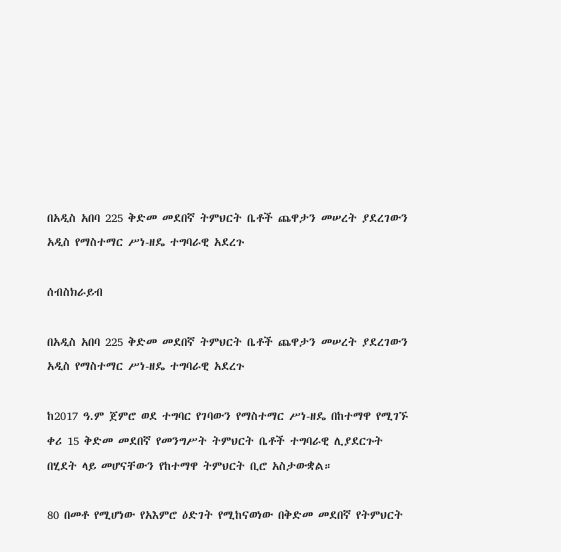በአዲስ አበባ 225 ቅድመ መደበኛ ትምህርት ቤቶች ጨዋታን መሠረት ያደረገውን አዲስ የማስተማር ሥነ-ዘዴ ተግባራዊ አደረጉ

ሰብስክራይብ

በአዲስ አበባ 225 ቅድመ መደበኛ ትምህርት ቤቶች ጨዋታን መሠረት ያደረገውን አዲስ የማስተማር ሥነ-ዘዴ ተግባራዊ አደረጉ

ከ2017 ዓ.ም ጀምሮ ወደ ተግባር የገባውን የማስተማር ሥነ-ዘዴ በከተማዋ የሚገኙ ቀሪ 15 ቅድመ መደበኛ የመንግሥት ትምህርት ቤቶች ተግባራዊ ሊያደርጉት በሂደት ላይ መሆናቸውን የከተማዋ ትምህርት ቢሮ አስታውቋል።

80 በመቶ የሚሆነው የአእምሮ ዕድገት የሚከናወነው በቅድመ መደበኛ የትምህርት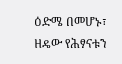ዕድሜ በመሆኑ፣ ዘዴው የሕፃናቱን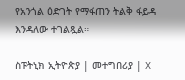የአንጎል ዕድገት የማፋጠን ትልቅ ፋይዳ እንዳለው ተገልጿል።

ስፑትኒክ ኢትዮጵያ | መተግበሪያ | X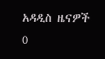አዳዲስ ዜናዎች
0